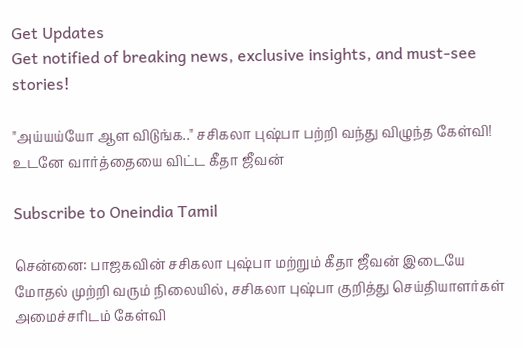Get Updates
Get notified of breaking news, exclusive insights, and must-see stories!

"அய்யய்யோ ஆள விடுங்க.." சசிகலா புஷ்பா பற்றி வந்து விழுந்த கேள்வி! உடனே வார்த்தையை விட்ட கீதா ஜீவன்

Subscribe to Oneindia Tamil

சென்னை: பாஜகவின் சசிகலா புஷ்பா மற்றும் கீதா ஜீவன் இடையே மோதல் முற்றி வரும் நிலையில், சசிகலா புஷ்பா குறித்து செய்தியாளர்கள் அமைச்சரிடம் கேள்வி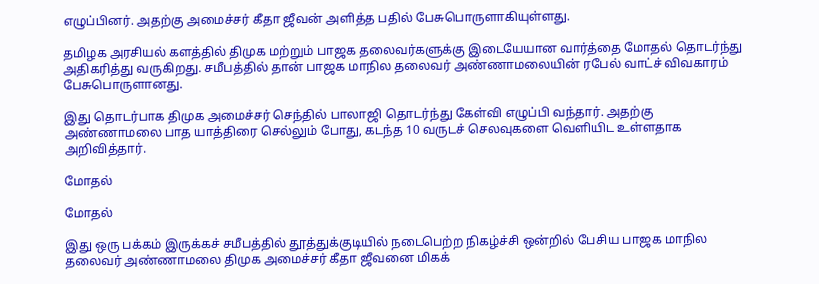எழுப்பினர். அதற்கு அமைச்சர் கீதா ஜீவன் அளித்த பதில் பேசுபொருளாகியுள்ளது.

தமிழக அரசியல் களத்தில் திமுக மற்றும் பாஜக தலைவர்களுக்கு இடையேயான வார்த்தை மோதல் தொடர்ந்து அதிகரித்து வருகிறது. சமீபத்தில் தான் பாஜக மாநில தலைவர் அண்ணாமலையின் ரபேல் வாட்ச் விவகாரம் பேசுபொருளானது.

இது தொடர்பாக திமுக அமைச்சர் செந்தில் பாலாஜி தொடர்ந்து கேள்வி எழுப்பி வந்தார். அதற்கு அண்ணாமலை பாத யாத்திரை செல்லும் போது, கடந்த 10 வருடச் செலவுகளை வெளியிட உள்ளதாக அறிவித்தார்.

மோதல்

மோதல்

இது ஒரு பக்கம் இருக்கச் சமீபத்தில் தூத்துக்குடியில் நடைபெற்ற நிகழ்ச்சி ஒன்றில் பேசிய பாஜக மாநில தலைவர் அண்ணாமலை திமுக அமைச்சர் கீதா ஜீவனை மிகக்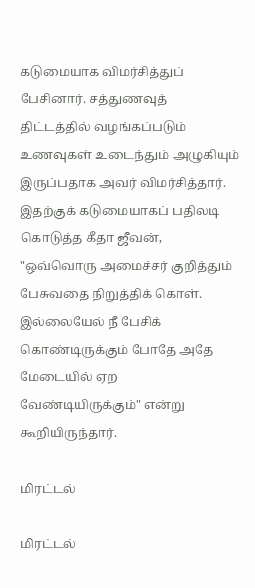கடுமையாக விமர்சித்துப் பேசினார். சத்துணவுத் திட்டத்தில் வழங்கப்படும் உணவுகள் உடைந்தும் அழுகியும் இருப்பதாக அவர் விமர்சித்தார். இதற்குக் கடுமையாகப் பதிலடி கொடுத்த கீதா ஜீவன், "ஒவ்வொரு அமைச்சர் குறித்தும் பேசுவதை நிறுத்திக் கொள். இல்லையேல் நீ பேசிக் கொண்டிருக்கும் போதே அதே மேடையில் ஏற வேண்டியிருக்கும்" என்று கூறியிருந்தார்.

மிரட்டல்

மிரட்டல்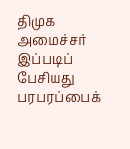திமுக அமைச்சர் இப்படிப் பேசியது பரபரப்பைக்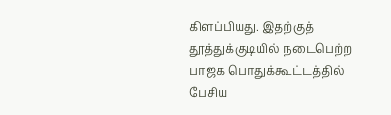கிளப்பியது. இதற்குத் தூத்துக்குடியில் நடைபெற்ற பாஜக பொதுக்கூட்டத்தில் பேசிய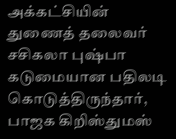அக்கட்சியின் துணைத் தலைவர் சசிகலா புஷ்பா கடுமையான பதிலடி கொடுத்திருந்தார், பாஜக கிறிஸ்துமஸ்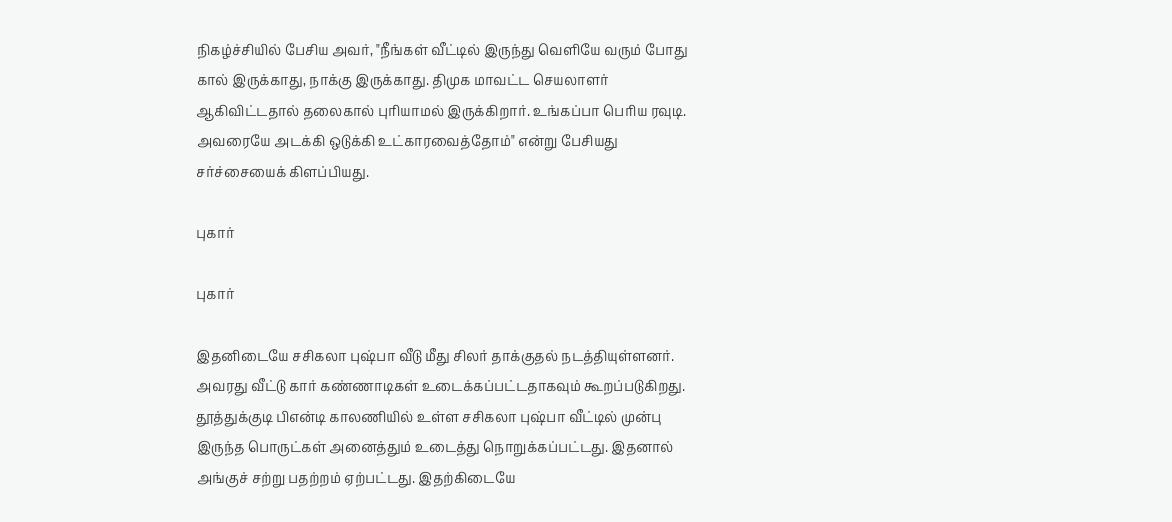நிகழ்ச்சியில் பேசிய அவர், "நீங்கள் வீட்டில் இருந்து வெளியே வரும் போது கால் இருக்காது, நாக்கு இருக்காது. திமுக மாவட்ட செயலாளர் ஆகிவிட்டதால் தலைகால் புரியாமல் இருக்கிறார். உங்கப்பா பெரிய ரவுடி. அவரையே அடக்கி ஒடுக்கி உட்காரவைத்தோம்" என்று பேசியது சர்ச்சையைக் கிளப்பியது.

புகார்

புகார்

இதனிடையே சசிகலா புஷ்பா வீடு மீது சிலர் தாக்குதல் நடத்தியுள்ளனர். அவரது வீட்டு கார் கண்ணாடிகள் உடைக்கப்பட்டதாகவும் கூறப்படுகிறது. தூத்துக்குடி பிஎன்டி காலணியில் உள்ள சசிகலா புஷ்பா வீட்டில் முன்பு இருந்த பொருட்கள் அனைத்தும் உடைத்து நொறுக்கப்பட்டது. இதனால் அங்குச் சற்று பதற்றம் ஏற்பட்டது. இதற்கிடையே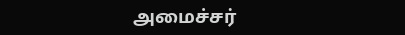அமைச்சர்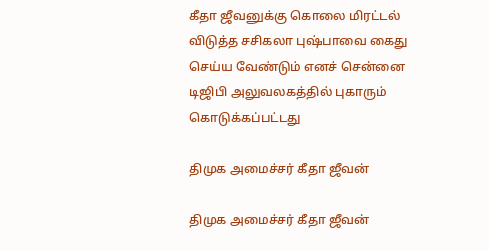கீதா ஜீவனுக்கு கொலை மிரட்டல் விடுத்த சசிகலா புஷ்பாவை கைது செய்ய வேண்டும் எனச் சென்னை டிஜிபி அலுவலகத்தில் புகாரும் கொடுக்கப்பட்டது

திமுக அமைச்சர் கீதா ஜீவன்

திமுக அமைச்சர் கீதா ஜீவன்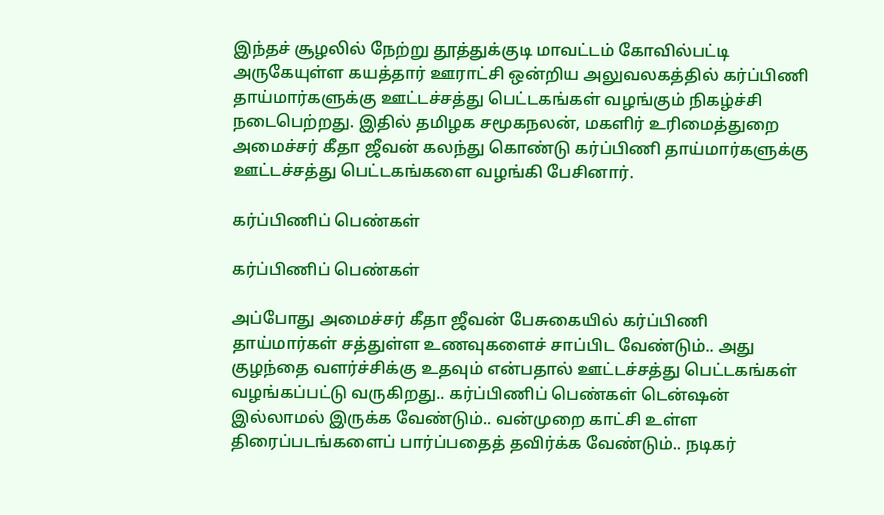இந்தச் சூழலில் நேற்று தூத்துக்குடி மாவட்டம் கோவில்பட்டி அருகேயுள்ள கயத்தார் ஊராட்சி ஒன்றிய அலுவலகத்தில் கர்ப்பிணி தாய்மார்களுக்கு ஊட்டச்சத்து பெட்டகங்கள் வழங்கும் நிகழ்ச்சி நடைபெற்றது. இதில் தமிழக சமூகநலன், மகளிர் உரிமைத்துறை அமைச்சர் கீதா ஜீவன் கலந்து கொண்டு கர்ப்பிணி தாய்மார்களுக்கு ஊட்டச்சத்து பெட்டகங்களை வழங்கி பேசினார்.

கர்ப்பிணிப் பெண்கள்

கர்ப்பிணிப் பெண்கள்

அப்போது அமைச்சர் கீதா ஜீவன் பேசுகையில் கர்ப்பிணி தாய்மார்கள் சத்துள்ள உணவுகளைச் சாப்பிட வேண்டும்.. அது குழந்தை வளர்ச்சிக்கு உதவும் என்பதால் ஊட்டச்சத்து பெட்டகங்கள் வழங்கப்பட்டு வருகிறது.. கர்ப்பிணிப் பெண்கள் டென்ஷன் இல்லாமல் இருக்க வேண்டும்.. வன்முறை காட்சி உள்ள திரைப்படங்களைப் பார்ப்பதைத் தவிர்க்க வேண்டும்.. நடிகர்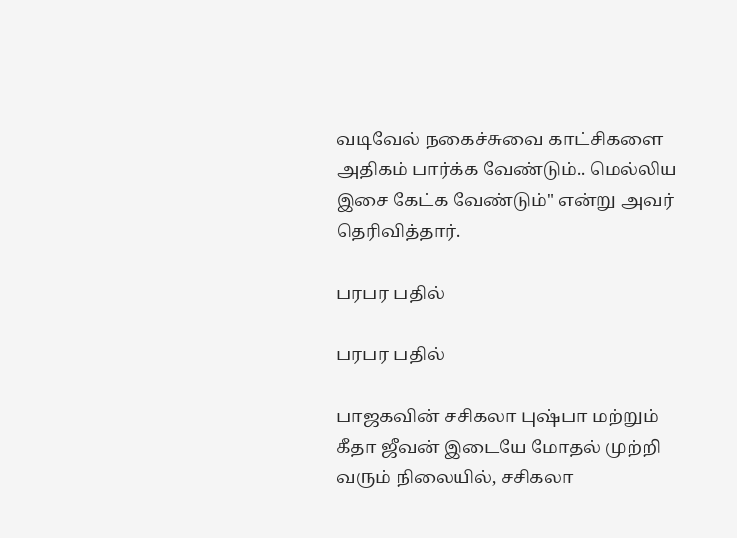வடிவேல் நகைச்சுவை காட்சிகளை அதிகம் பார்க்க வேண்டும்.. மெல்லிய இசை கேட்க வேண்டும்" என்று அவர் தெரிவித்தார்.

பரபர பதில்

பரபர பதில்

பாஜகவின் சசிகலா புஷ்பா மற்றும் கீதா ஜீவன் இடையே மோதல் முற்றி வரும் நிலையில், சசிகலா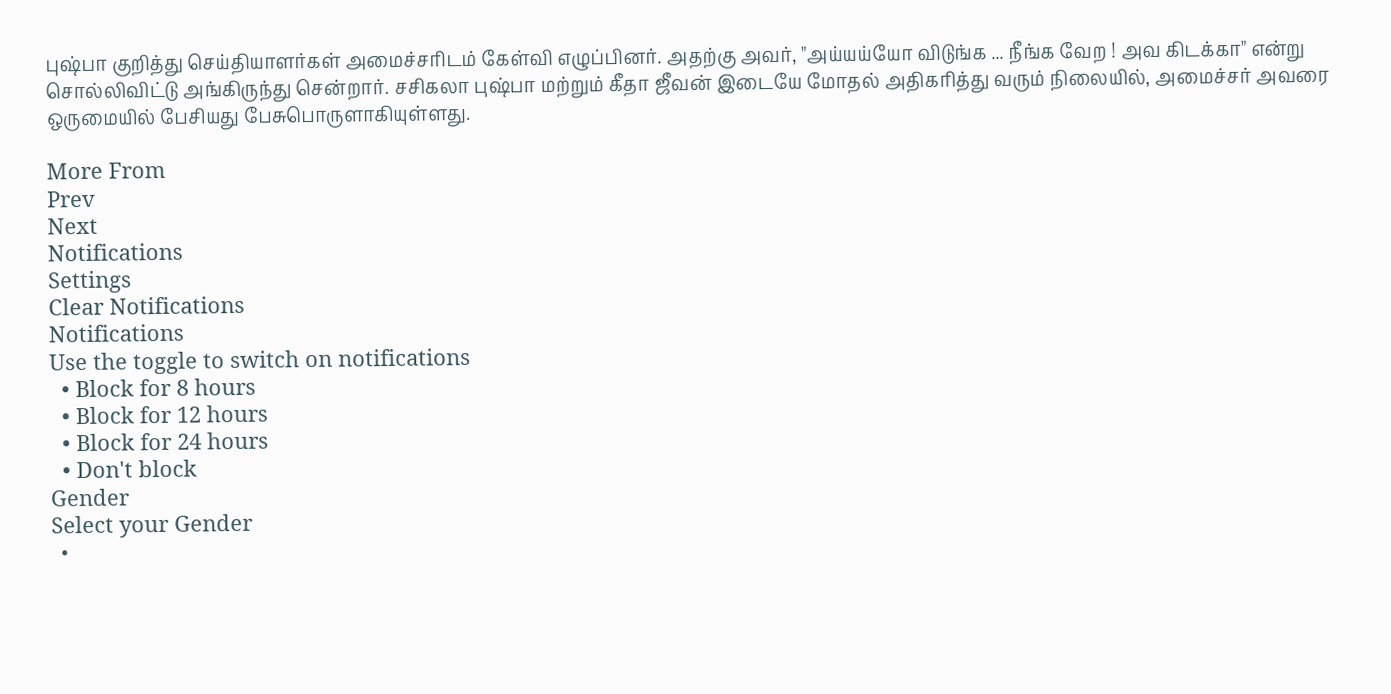புஷ்பா குறித்து செய்தியாளர்கள் அமைச்சரிடம் கேள்வி எழுப்பினர். அதற்கு அவர், "அய்யய்யோ விடுங்க ... நீங்க வேற ! அவ கிடக்கா" என்று சொல்லிவிட்டு அங்கிருந்து சென்றார். சசிகலா புஷ்பா மற்றும் கீதா ஜீவன் இடையே மோதல் அதிகரித்து வரும் நிலையில், அமைச்சர் அவரை ஒருமையில் பேசியது பேசுபொருளாகியுள்ளது.

More From
Prev
Next
Notifications
Settings
Clear Notifications
Notifications
Use the toggle to switch on notifications
  • Block for 8 hours
  • Block for 12 hours
  • Block for 24 hours
  • Don't block
Gender
Select your Gender
  •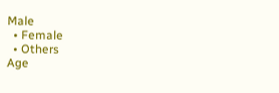Male
  • Female
  • Others
Age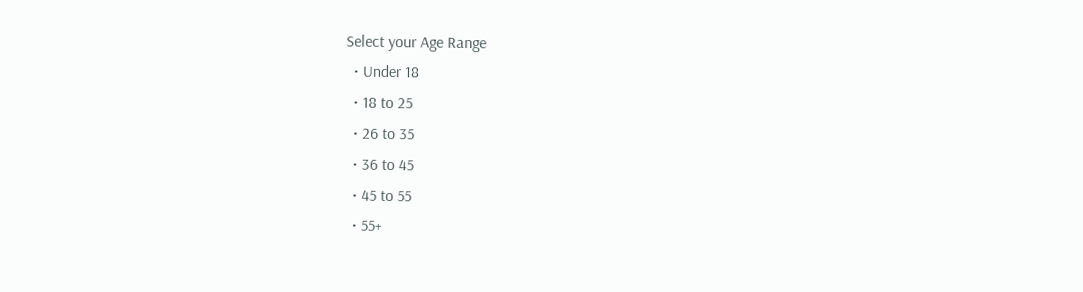Select your Age Range
  • Under 18
  • 18 to 25
  • 26 to 35
  • 36 to 45
  • 45 to 55
  • 55+